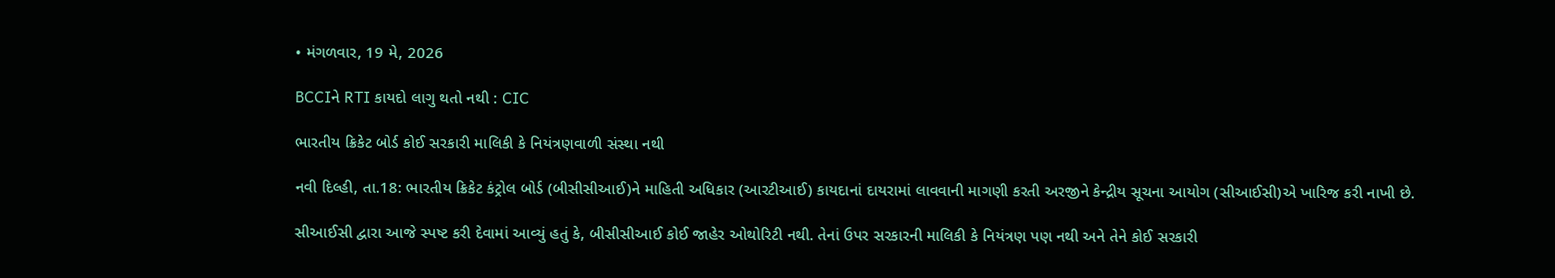• મંગળવાર, 19 મે, 2026

BCCIને RTI કાયદો લાગુ થતો નથી : CIC

ભારતીય ક્રિકેટ બોર્ડ કોઈ સરકારી માલિકી કે નિયંત્રણવાળી સંસ્થા નથી

નવી દિલ્હી, તા.18: ભારતીય ક્રિકેટ કંટ્રોલ બોર્ડ (બીસીસીઆઈ)ને માહિતી અધિકાર (આરટીઆઈ) કાયદાનાં દાયરામાં લાવવાની માગણી કરતી અરજીને કેન્દ્રીય સૂચના આયોગ (સીઆઈસી)એ ખારિજ કરી નાખી છે.

સીઆઈસી દ્વારા આજે સ્પષ્ટ કરી દેવામાં આવ્યું હતું કે, બીસીસીઆઈ કોઈ જાહેર ઓથોરિટી નથી. તેનાં ઉપર સરકારની માલિકી કે નિયંત્રણ પણ નથી અને તેને કોઈ સરકારી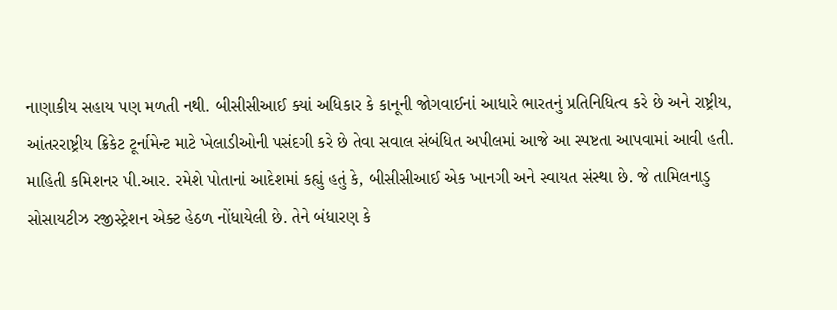નાણાકીય સહાય પણ મળતી નથી. બીસીસીઆઈ ક્યાં અધિકાર કે કાનૂની જોગવાઈનાં આધારે ભારતનું પ્રતિનિધિત્વ કરે છે અને રાષ્ટ્રીય, આંતરરાષ્ટ્રીય ક્રિકેટ ટૂર્નામેન્ટ માટે ખેલાડીઓની પસંદગી કરે છે તેવા સવાલ સંબંધિત અપીલમાં આજે આ સ્પષ્ટતા આપવામાં આવી હતી. માહિતી કમિશનર પી.આર. રમેશે પોતાનાં આદેશમાં કહ્યું હતું કે, બીસીસીઆઈ એક ખાનગી અને સ્વાયત સંસ્થા છે. જે તામિલનાડુ સોસાયટીઝ રજીસ્ટ્રેશન એક્ટ હેઠળ નોંધાયેલી છે. તેને બંધારણ કે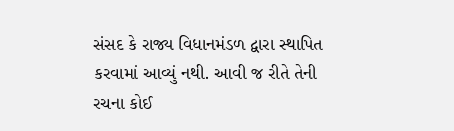સંસદ કે રાજ્ય વિધાનમંડળ દ્વારા સ્થાપિત કરવામાં આવ્યું નથી. આવી જ રીતે તેની રચના કોઈ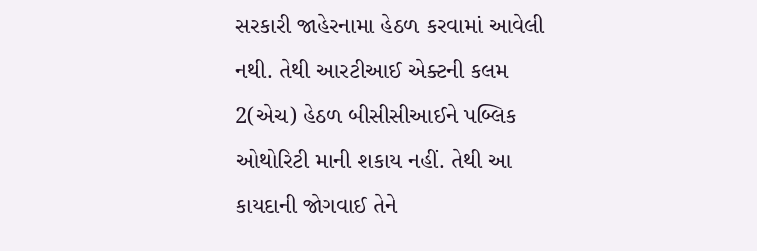સરકારી જાહેરનામા હેઠળ કરવામાં આવેલી નથી. તેથી આરટીઆઈ એક્ટની કલમ 2(એચ) હેઠળ બીસીસીઆઈને પબ્લિક ઓથોરિટી માની શકાય નહીં. તેથી આ કાયદાની જોગવાઈ તેને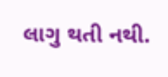લાગુ થતી નથી.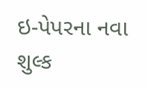ઇ-પેપરના નવા શુલ્ક